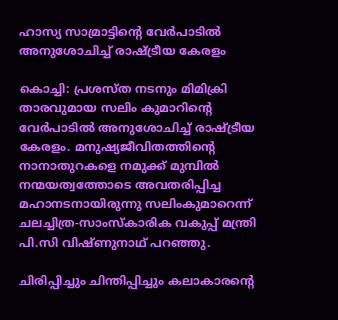ഹാസ്യ സാമ്രാട്ടിൻ്റെ വേർപാടിൽ അനുശോചിച്ച് രാഷ്‌ട്രീയ കേരളം

കൊച്ചി: പ്രശസ്ത നടനും മിമിക്രി താരവുമായ സലിം കുമാറിൻ്റെ വേർപാടിൽ അനുശോചിച്ച് രാ‌ഷ്‌ട്രീയ കേരളം. മനുഷ്യജീവിതത്തിൻ്റെ നാനാതുറകളെ നമുക്ക് മുമ്പിൽ നന്മയത്വത്തോടെ അവതരിപ്പിച്ച മഹാനടനായിരുന്നു സലിംകുമാറെന്ന് ചലച്ചിത്ര-സാംസ്കാരിക വകുപ്പ് മന്ത്രി പി.സി വിഷ്ണുനാഥ് പറഞ്ഞു.

ചിരിപ്പിച്ചും ചിന്തിപ്പിച്ചും കലാകാരൻ്റെ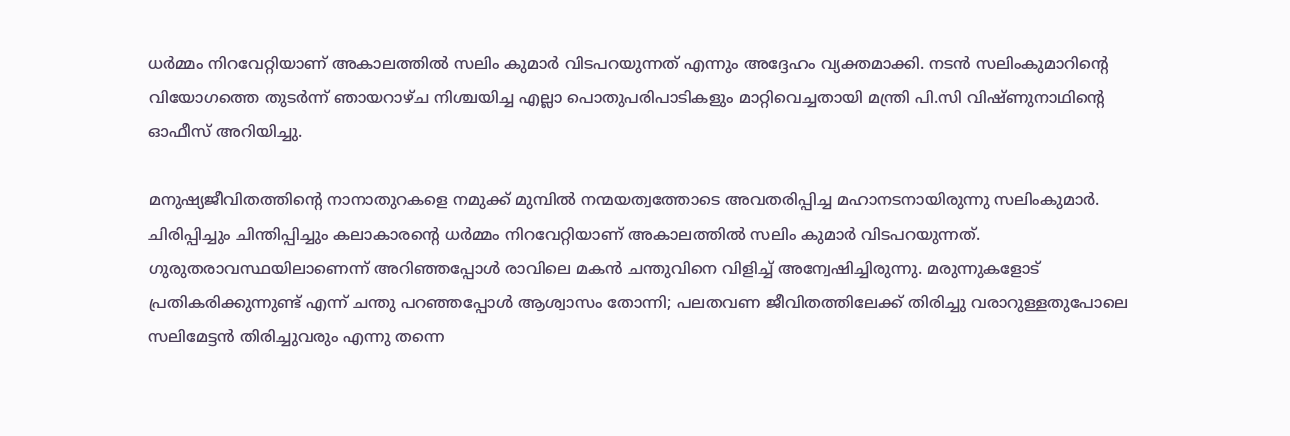ധർമ്മം നിറവേറ്റിയാണ് അകാലത്തിൽ സലിം കുമാർ വിടപറയുന്നത് എന്നും അദ്ദേഹം വ്യക്തമാക്കി. നടൻ സലിംകുമാറിൻ്റെ വിയോഗത്തെ തുടർന്ന് ഞായറാഴ്ച നിശ്ചയിച്ച എല്ലാ പൊതുപരിപാടികളും മാറ്റിവെച്ചതായി മന്ത്രി പി.സി വിഷ്ണുനാഥിന്റെ ഓഫീസ് അറിയിച്ചു.

മനുഷ്യജീവിതത്തിൻ്റെ നാനാതുറകളെ നമുക്ക് മുമ്പിൽ നന്മയത്വത്തോടെ അവതരിപ്പിച്ച മഹാനടനായിരുന്നു സലിംകുമാർ. ചിരിപ്പിച്ചും ചിന്തിപ്പിച്ചും കലാകാരൻ്റെ ധർമ്മം നിറവേറ്റിയാണ് അകാലത്തിൽ സലിം കുമാർ വിടപറയുന്നത്. ഗുരുതരാവസ്ഥയിലാണെന്ന് അറിഞ്ഞപ്പോൾ രാവിലെ മകൻ ചന്തുവിനെ വിളിച്ച് അന്വേഷിച്ചിരുന്നു. മരുന്നുകളോട് പ്രതികരിക്കുന്നുണ്ട് എന്ന് ചന്തു പറഞ്ഞപ്പോൾ ആശ്വാസം തോന്നി; പലതവണ ജീവിതത്തിലേക്ക് തിരിച്ചു വരാറുള്ളതുപോലെ സലിമേട്ടൻ തിരിച്ചുവരും എന്നു തന്നെ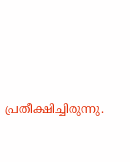പ്രതീക്ഷിച്ചിരുന്നു.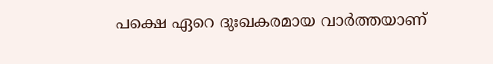പക്ഷെ ഏറെ ദുഃഖകരമായ വാർത്തയാണ്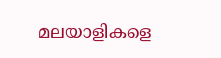മലയാളികളെ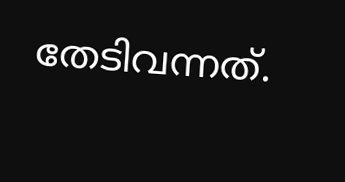തേടിവന്നത്.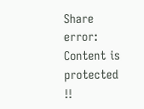Share
error: Content is protected !!